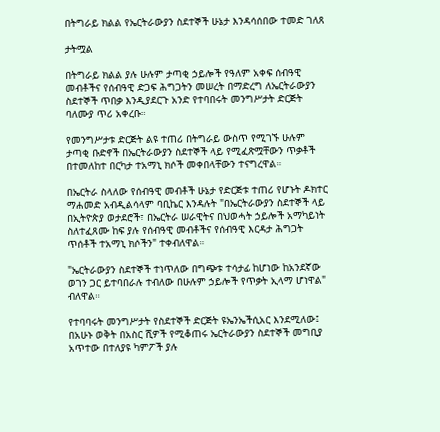በትግራይ ክልል የኤርትራውያን ስደተኞች ሁኔታ እንዳሳሰበው ተመድ ገለጸ

ታትሟል

በትግራይ ክልል ያሉ ሁሉም ታጣቂ ኃይሎች የዓለም አቀፍ ሰብዓዊ መብቶችና የሰብዓዊ ድጋፍ ሕግጋትን መሠረት በማድረግ ለኤርትራውያን ስደተኞች ጥበቃ እንዲያደርጉ አንድ የተባበሩት መንግሥታት ድርጅት ባለሙያ ጥሪ አቀረቡ።

የመንግሥታቱ ድርጅት ልዩ ተጠሪ በትግራይ ውስጥ የሚገኙ ሁሉም ታጣቂ ቡድኖች በኤርትራውያን ስደተኞች ላይ የሚፈጽሟቸውን ጥቃቶች በተመለከተ በርካታ ተአማኒ ክሶች መቀበላቸውን ተናግረዋል።

በኤርትራ ስላለው የሰብዓዊ መብቶች ሁኔታ የድርጅቱ ተጠሪ የሆኑት ዶክተር ማሐመድ አብዲልሳላም ባቢኬር እንዳሉት "በኤርትራውያን ስደተኞች ላይ በኢትዮጵያ ወታደሮች፣ በኤርትራ ሠራዊትና በህወሓት ኃይሎች አማካይነት ስለተፈጸሙ ከፍ ያሉ የሰብዓዊ መብቶችና የሰብዓዊ እርዳታ ሕግጋት ጥሰቶች ተአማኒ ክሶችን" ተቀብለዋል።

"ኤርትራውያን ስደተኞች ተነጥለው በግጭቱ ተሳታፊ ከሆነው ከአንደኛው ወገን ጋር ይተባበራሉ ተብለው በሁሉም ኃይሎች የጥቃት ኢላማ ሆነዋል" ብለዋል።

የተባባሩት መንግሥታት የስደተኞች ድርጅት ዩኤንኤችሲአር እንደሚለው፤ በአሁኑ ወቅት በአስር ሺዎች የሚቆጠሩ ኤርትራውያን ስደተኞች መግቢያ አጥተው በተለያዩ ካምፖች ያሉ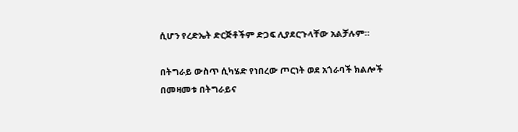ሲሆን የረድኤት ድርጅቶችም ድጋፍ ሊያደርጉላቸው አልቻሉም።

በትግራይ ውስጥ ሲካሄድ የነበረው ጦርነት ወደ አጎራባች ክልሎች በመዛመቱ በትግራይና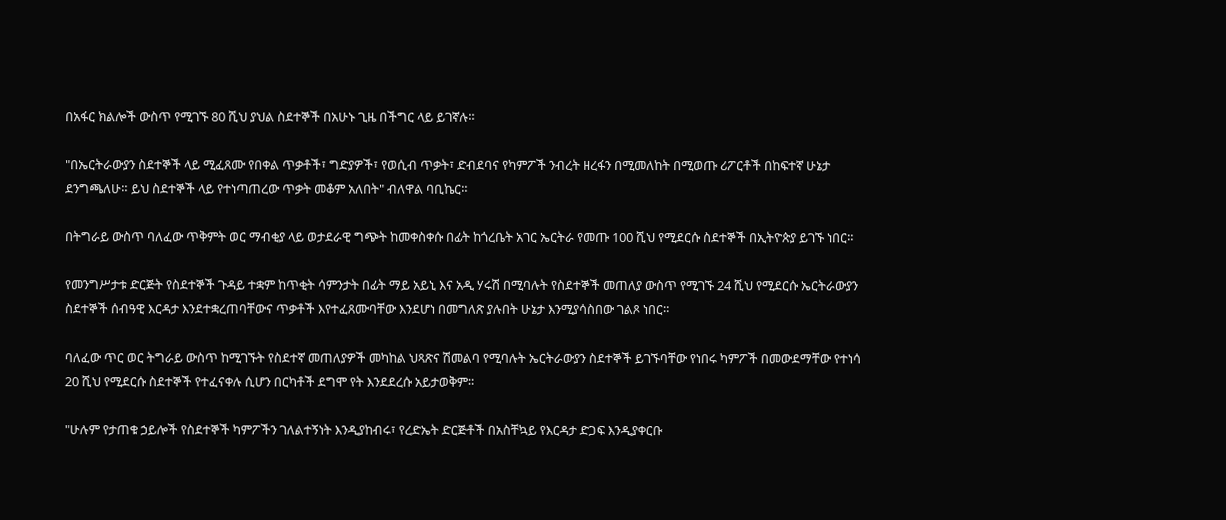በአፋር ክልሎች ውስጥ የሚገኙ 80 ሺህ ያህል ስደተኞች በአሁኑ ጊዜ በችግር ላይ ይገኛሉ።

"በኤርትራውያን ስደተኞች ላይ ሚፈጸሙ የበቀል ጥቃቶች፣ ግድያዎች፣ የወሲብ ጥቃት፣ ድብደባና የካምፖች ንብረት ዘረፋን በሚመለከት በሚወጡ ሪፖርቶች በከፍተኛ ሁኔታ ደንግጫለሁ። ይህ ስደተኞች ላይ የተነጣጠረው ጥቃት መቆም አለበት" ብለዋል ባቢኬር።

በትግራይ ውስጥ ባለፈው ጥቅምት ወር ማብቂያ ላይ ወታደራዊ ግጭት ከመቀስቀሱ በፊት ከጎረቤት አገር ኤርትራ የመጡ 100 ሺህ የሚደርሱ ስደተኞች በኢትዮጵያ ይገኙ ነበር።

የመንግሥታቱ ድርጅት የስደተኞች ጉዳይ ተቋም ከጥቂት ሳምንታት በፊት ማይ አይኒ እና አዲ ሃሩሽ በሚባሉት የስደተኞች መጠለያ ውስጥ የሚገኙ 24 ሺህ የሚደርሱ ኤርትራውያን ስደተኞች ሰብዓዊ እርዳታ እንደተቋረጠባቸውና ጥቃቶች እየተፈጸሙባቸው እንደሆነ በመግለጽ ያሉበት ሁኔታ እንሚያሳስበው ገልጾ ነበር።

ባለፈው ጥር ወር ትግራይ ውስጥ ከሚገኙት የስደተኛ መጠለያዎች መካከል ህጻጽና ሽመልባ የሚባሉት ኤርትራውያን ስደተኞች ይገኙባቸው የነበሩ ካምፖች በመውደማቸው የተነሳ 20 ሺህ የሚደርሱ ስደተኞች የተፈናቀሉ ሲሆን በርካቶች ደግሞ የት እንደደረሱ አይታወቅም።

"ሁሉም የታጠቁ ኃይሎች የስደተኞች ካምፖችን ገለልተኝነት እንዲያከብሩ፣ የረድኤት ድርጅቶች በአስቸኳይ የእርዳታ ድጋፍ እንዲያቀርቡ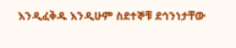እንዲፈቅዱ እንዲሁም ስደተኞቹ ደኅንነታቸው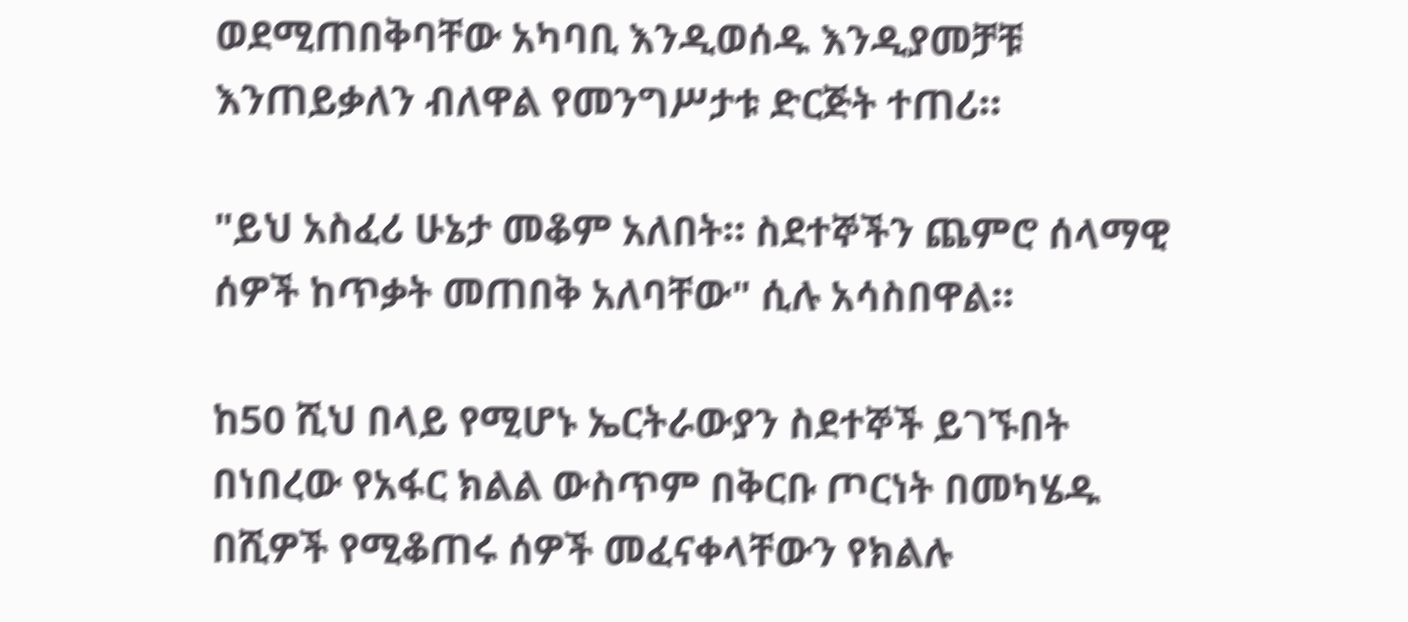ወደሚጠበቅባቸው አካባቢ እንዲወሰዱ እንዲያመቻቹ እንጠይቃለን ብለዋል የመንግሥታቱ ድርጅት ተጠሪ።

"ይህ አስፈሪ ሁኔታ መቆም አለበት። ስደተኞችን ጨምሮ ሰላማዊ ሰዎች ከጥቃት መጠበቅ አለባቸው" ሲሉ አሳስበዋል።

ከ50 ሺህ በላይ የሚሆኑ ኤርትራውያን ስደተኞች ይገኙበት በነበረው የአፋር ክልል ውስጥም በቅርቡ ጦርነት በመካሄዱ በሺዎች የሚቆጠሩ ሰዎች መፈናቀላቸውን የክልሉ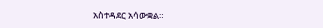አስተዳደር አሳውቋል።